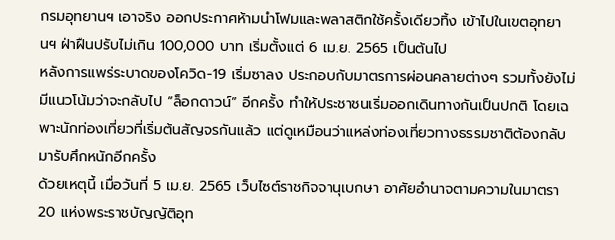กรมอุทยานฯ เอาจริง ออกประกาศห้ามนำโฟมและพลาสติกใช้ครั้งเดียวทิ้ง เข้าไปในเขตอุทยานฯ ฝ่าฝืนปรับไม่เกิน 100,000 บาท เริ่มตั้งแต่ 6 เม.ย. 2565 เป็นต้นไป
หลังการแพร่ระบาดของโควิด-19 เริ่มซาลง ประกอบกับมาตรการผ่อนคลายต่างๆ รวมทั้งยังไม่มีแนวโน้มว่าจะกลับไป “ล็อกดาวน์” อีกครั้ง ทำให้ประชาชนเริ่มออกเดินทางกันเป็นปกติ โดยเฉพาะนักท่องเที่ยวที่เริ่มต้นสัญจรกันแล้ว แต่ดูเหมือนว่าแหล่งท่องเที่ยวทางธรรมชาติต้องกลับมารับศึกหนักอีกครั้ง
ด้วยเหตุนี้ เมื่อวันที่ 5 เม.ย. 2565 เว็บไซต์ราชกิจจานุเบกษา อาศัยอำนาจตามความในมาตรา 20 แห่งพระราชบัญญัติอุท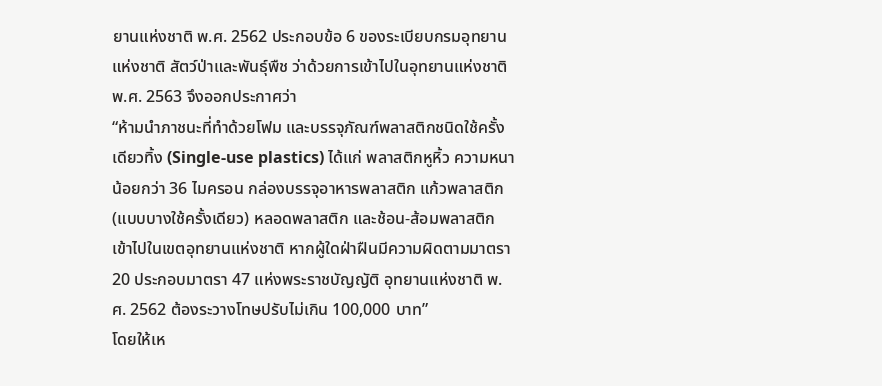ยานแห่งชาติ พ.ศ. 2562 ประกอบข้อ 6 ของระเบียบกรมอุทยานแห่งชาติ สัตว์ป่าและพันธุ์พืช ว่าด้วยการเข้าไปในอุทยานแห่งชาติ พ.ศ. 2563 จึงออกประกาศว่า
“ห้ามนำภาชนะที่ทำด้วยโฟม และบรรจุภัณฑ์พลาสติกชนิดใช้ครั้งเดียวทิ้ง (Single-use plastics) ได้แก่ พลาสติกหูหิ้ว ความหนาน้อยกว่า 36 ไมครอน กล่องบรรจุอาหารพลาสติก แก้วพลาสติก (แบบบางใช้ครั้งเดียว) หลอดพลาสติก และช้อน-ส้อมพลาสติก เข้าไปในเขตอุทยานแห่งชาติ หากผู้ใดฝ่าฝืนมีความผิดตามมาตรา 20 ประกอบมาตรา 47 แห่งพระราชบัญญัติ อุทยานแห่งชาติ พ.ศ. 2562 ต้องระวางโทษปรับไม่เกิน 100,000 บาท”
โดยให้เห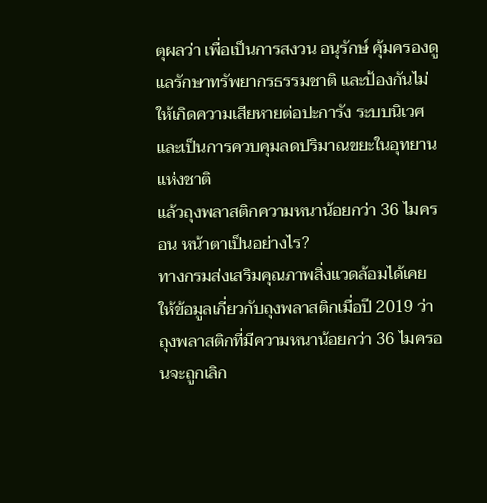ตุผลว่า เพื่อเป็นการสงวน อนุรักษ์ คุ้มครองดูแลรักษาทรัพยากรธรรมชาติ และป้องกันไม่ให้เกิดความเสียหายต่อปะการัง ระบบนิเวศ และเป็นการควบคุมลดปริมาณขยะในอุทยานแห่งชาติ
แล้วถุงพลาสติกความหนาน้อยกว่า 36 ไมครอน หน้าตาเป็นอย่างไร?
ทางกรมส่งเสริมคุณภาพสิ่งแวดล้อมได้เคยให้ข้อมูลเกี่ยวกับถุงพลาสติกเมื่อปี 2019 ว่า ถุงพลาสติกที่มีความหนาน้อยกว่า 36 ไมครอนจะถูกเลิก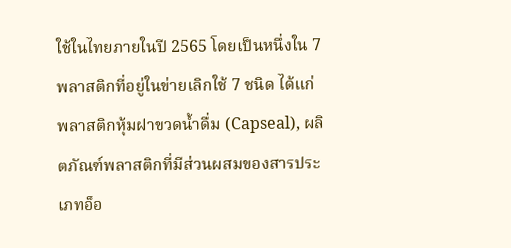ใช้ในไทยภายในปี 2565 โดยเป็นหนึ่งใน 7 พลาสติกที่อยู่ในข่ายเลิกใช้ 7 ชนิด ได้แก่ พลาสติกหุ้มฝาขวดน้ำดื่ม (Capseal), ผลิตภัณฑ์พลาสติกที่มีส่วนผสมของสารประเภทอ็อ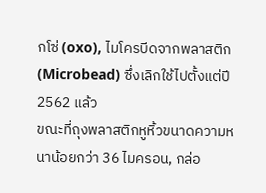กโซ่ (oxo), ไมโครบีดจากพลาสติก (Microbead) ซึ่งเลิกใช้ไปตั้งแต่ปี 2562 แล้ว
ขณะที่ถุงพลาสติกหูหิ้วขนาดความหนาน้อยกว่า 36 ไมครอน, กล่อ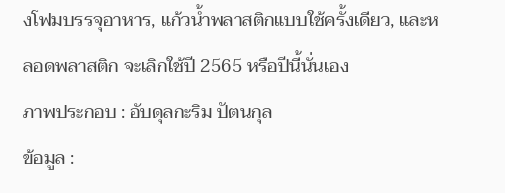งโฟมบรรจุอาหาร, แก้วน้ำพลาสติกแบบใช้ครั้งเดียว, และหลอดพลาสติก จะเลิกใช้ปี 2565 หรือปีนี้นั่นเอง
ภาพประกอบ : อับดุลกะริม ปัตนกุล
ข้อมูล :